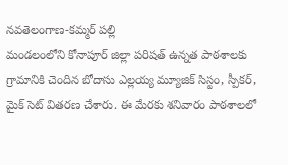నవతెలంగాణ-కమ్మర్ పల్లి
మండలంలోని కోనాపూర్ జిల్లా పరిషత్ ఉన్నత పాఠశాలకు గ్రామానికి చెందిన బోదాసు ఎల్లయ్య మ్యూజిక్ సిస్టం, స్పీకర్, మైక్ సెట్ వితరణ చేశారు. ఈ మేరకు శనివారం పాఠశాలలో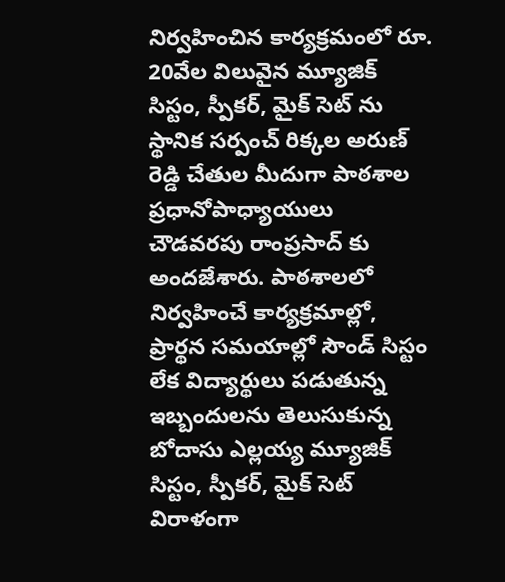నిర్వహించిన కార్యక్రమంలో రూ. 20వేల విలువైన మ్యూజిక్ సిస్టం, స్పీకర్, మైక్ సెట్ ను స్థానిక సర్పంచ్ రిక్కల అరుణ్ రెడ్డి చేతుల మీదుగా పాఠశాల ప్రధానోపాధ్యాయులు చౌడవరపు రాంప్రసాద్ కు అందజేశారు. పాఠశాలలో నిర్వహించే కార్యక్రమాల్లో, ప్రార్థన సమయాల్లో సౌండ్ సిస్టం లేక విద్యార్థులు పడుతున్న ఇబ్బందులను తెలుసుకున్న బోదాసు ఎల్లయ్య మ్యూజిక్ సిస్టం, స్పీకర్, మైక్ సెట్ విరాళంగా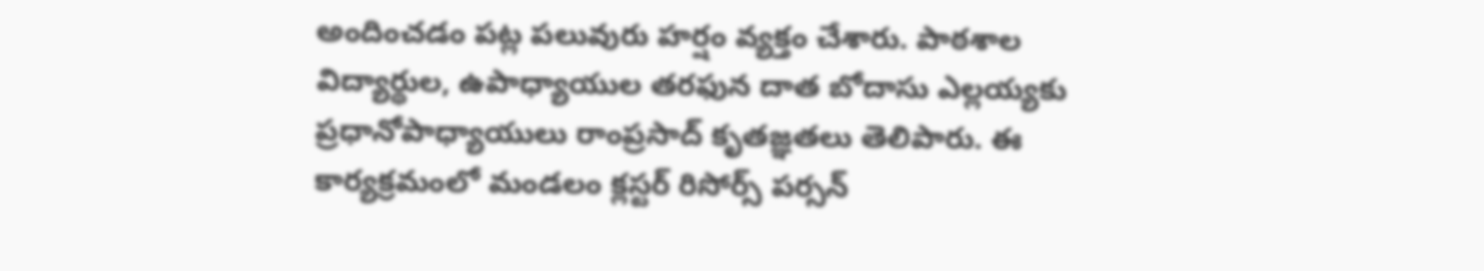అందించడం పట్ల పలువురు హర్షం వ్యక్తం చేశారు. పాఠశాల విద్యార్థుల, ఉపాధ్యాయుల తరఫున దాత బోదాసు ఎల్లయ్యకు ప్రధానోపాధ్యాయులు రాంప్రసాద్ కృతజ్ఞతలు తెలిపారు. ఈ కార్యక్రమంలో మండలం క్లస్టర్ రిసోర్స్ పర్సన్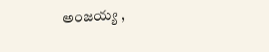అంజయ్య ,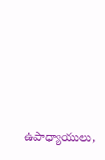ఉపాధ్యాయులు,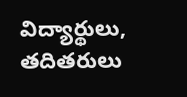విద్యార్థులు, తదితరులు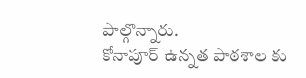పాల్గొన్నారు.
కోనాపూర్ ఉన్నత పాఠశాల కు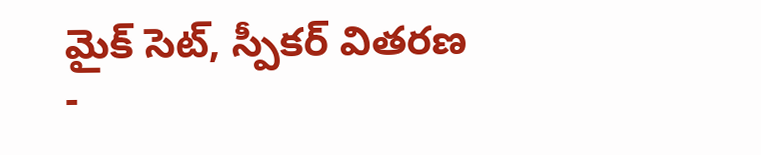మైక్ సెట్, స్పీకర్ వితరణ
-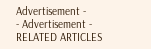Advertisement -
- Advertisement -
RELATED ARTICLES